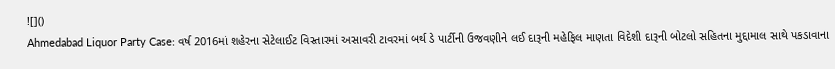![]()
Ahmedabad Liquor Party Case: વર્ષ 2016માં શહેરના સેટેલાઈટ વિસ્તારમાં અસાવરી ટાવરમાં બર્થ ડે પાર્ટીની ઉજવણીને લઈ દારૂની મહેફિલ માણતા વિદેશી દારૂની બોટલો સહિતના મુદ્દામાલ સાથે પકડાવાના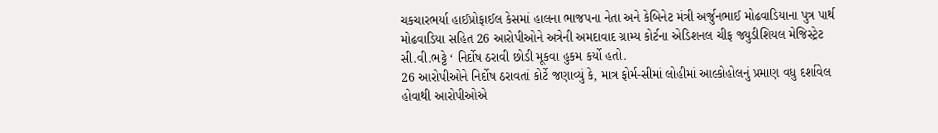ચકચારભર્યા હાઈપ્રોફાઈલ કેસમાં હાલના ભાજપના નેતા અને કેબિનેટ મંત્રી અર્જુનભાઈ મોઢવાડિયાના પુત્ર પાર્થ મોઢવાડિયા સહિત 26 આરોપીઓને અત્રેની અમદાવાદ ગ્રામ્ય કોર્ટના એડિશનલ ચીફ જ્યુડીશિયલ મેજિસ્ટ્રેટ સી.વી.ભટ્ટે ‘ નિર્દોષ ઠરાવી છોડી મૂકવા હુકમ કર્યો હતો.
26 આરોપીઓને નિર્દોષ ઠરાવતાં કોર્ટે જણાવ્યું કે, માત્ર ફોર્મ-સીમાં લોહીમાં આલ્કોહોલનું પ્રમાણ વધુ દર્શાવેલ હોવાથી આરોપીઓએ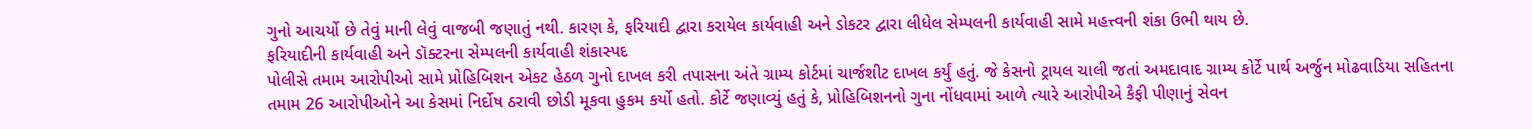ગુનો આચર્યો છે તેવું માની લેવું વાજબી જણાતું નથી. કારણ કે, ફરિયાદી દ્વારા કરાયેલ કાર્યવાહી અને ડોકટર દ્વારા લીધેલ સેમ્પલની કાર્યવાહી સામે મહત્ત્વની શંકા ઉભી થાય છે.
ફરિયાદીની કાર્યવાહી અને ડૉક્ટરના સેમ્પલની કાર્યવાહી શંકાસ્પદ
પોલીસે તમામ આરોપીઓ સામે પ્રોહિબિશન એકટ હેઠળ ગુનો દાખલ કરી તપાસના અંતે ગ્રામ્ય કોર્ટમાં ચાર્જશીટ દાખલ કર્યું હતું. જે કેસનો ટ્રાયલ ચાલી જતાં અમદાવાદ ગ્રામ્ય કોર્ટે પાર્થ અર્જુન મોઢવાડિયા સહિતના તમામ 26 આરોપીઓને આ કેસમાં નિર્દોષ ઠરાવી છોડી મૂકવા હુકમ કર્યો હતો. કોર્ટે જણાવ્યું હતું કે, પ્રોહિબિશનનો ગુના નોંધવામાં આળે ત્યારે આરોપીએ કૈફી પીણાનું સેવન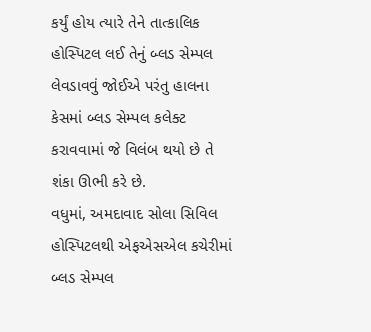કર્યું હોય ત્યારે તેને તાત્કાલિક હોસ્પિટલ લઈ તેનું બ્લડ સેમ્પલ લેવડાવવું જોઈએ પરંતુ હાલના કેસમાં બ્લડ સેમ્પલ કલેક્ટ કરાવવામાં જે વિલંબ થયો છે તે શંકા ઊભી કરે છે.
વધુમાં, અમદાવાદ સોલા સિવિલ હોસ્પિટલથી એફએસએલ કચેરીમાં બ્લડ સેમ્પલ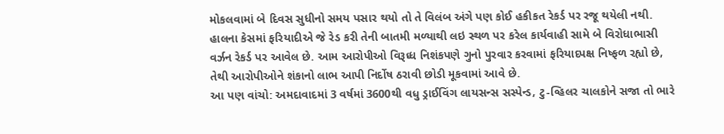મોકલવામાં બે દિવસ સુધીનો સમય પસાર થયો તો તે વિલંબ અંગે પણ કોઈ હકીકત રેકર્ડ પર રજૂ થયેલી નથી. હાલના કેસમાં ફરિયાદીએ જે રેડ કરી તેની બાતમી મળ્યાથી લઇ સ્થળ પર કરેલ કાર્યવાહી સામે બે વિરોધાભાસી વર્ઝન રેકર્ડ પર આવેલ છે. આમ આરોપીઓ વિરૂધ્ધ નિશંકપણે ગુનો પુરવાર કરવામાં ફરિયાદપક્ષ નિષ્ફળ રહ્યો છે, તેથી આરોપીઓને શંકાનો લાભ આપી નિર્દોષ ઠરાવી છોડી મૂકવામાં આવે છે.
આ પણ વાંચો: અમદાવાદમાં 3 વર્ષમાં 3600થી વધુ ડ્રાઈવિંગ લાયસન્સ સસ્પેન્ડ, ટુ-વ્હિલર ચાલકોને સજા તો ભારે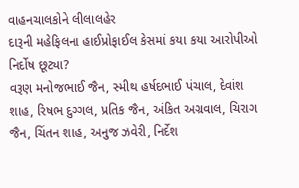વાહનચાલકોને લીલાલહેર
દારૂની મહેફિલના હાઈપ્રોફાઈલ કેસમાં કયા કયા આરોપીઓ નિર્દોષ છૂટ્યા?
વરૂણ મનોજભાઈ જૈન, સ્મીથ હર્ષદભાઈ પંચાલ, દેવાંશ શાહ, રિષભ દુગ્ગલ, પ્રતિક જૈન, અંકિત અગ્રવાલ, ચિરાગ જૈન, ચિંતન શાહ, અનુજ ઝવેરી, નિર્દેશ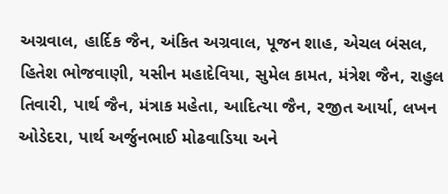અગ્રવાલ, હાર્દિક જૈન, અંકિત અગ્રવાલ, પૂજન શાહ, એચલ બંસલ, હિતેશ ભોજવાણી, યસીન મહાદેવિયા, સુમેલ કામત, મંત્રેશ જૈન, રાહુલ તિવારી, પાર્થ જૈન, મંત્રાક મહેતા, આદિત્યા જૈન, રજીત આર્યા, લખન ઓડેદરા, પાર્થ અર્જુનભાઈ મોઢવાડિયા અને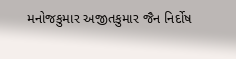મનોજકુમાર અજીતકુમાર જૈન નિર્દોષ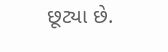છૂટ્યા છે.